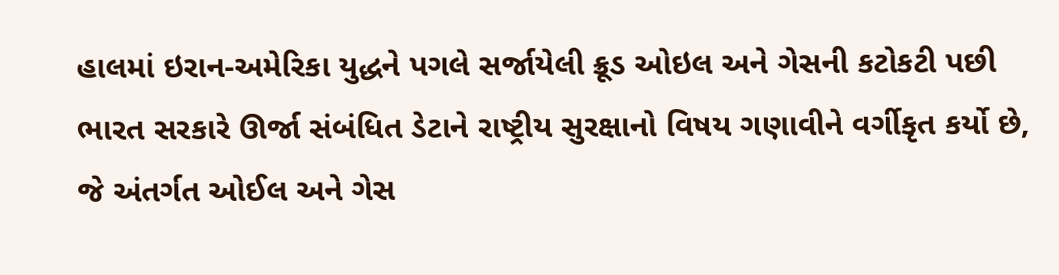હાલમાં ઇરાન-અમેરિકા યુદ્ધને પગલે સર્જાયેલી ક્રૂડ ઓઇલ અને ગેસની કટોકટી પછી ભારત સરકારે ઊર્જા સંબંધિત ડેટાને રાષ્ટ્રીય સુરક્ષાનો વિષય ગણાવીને વર્ગીકૃત કર્યો છે, જે અંતર્ગત ઓઈલ અને ગેસ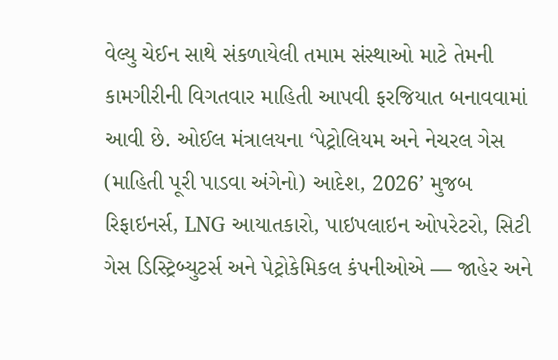વેલ્યુ ચેઈન સાથે સંકળાયેલી તમામ સંસ્થાઓ માટે તેમની કામગીરીની વિગતવાર માહિતી આપવી ફરજિયાત બનાવવામાં આવી છે. ઓઈલ મંત્રાલયના ‘પેટ્રોલિયમ અને નેચરલ ગેસ (માહિતી પૂરી પાડવા અંગેનો) આદેશ, 2026’ મુજબ રિફાઇનર્સ, LNG આયાતકારો, પાઇપલાઇન ઓપરેટરો, સિટી ગેસ ડિસ્ટ્રિબ્યુટર્સ અને પેટ્રોકેમિકલ કંપનીઓએ — જાહેર અને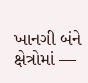ખાનગી બંને ક્ષેત્રોમાં —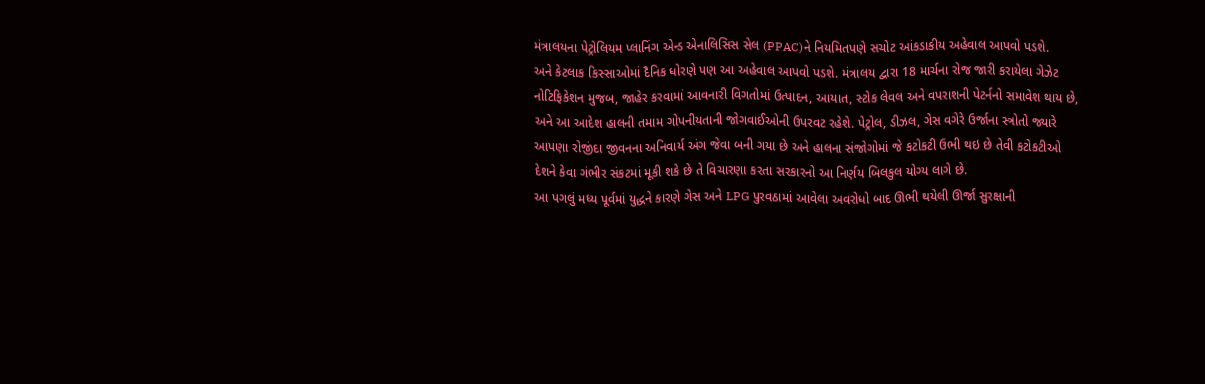મંત્રાલયના પેટ્રોલિયમ પ્લાનિંગ એન્ડ એનાલિસિસ સેલ (PPAC)ને નિયમિતપણે સચોટ આંકડાકીય અહેવાલ આપવો પડશે.
અને કેટલાક કિસ્સાઓમાં દૈનિક ધોરણે પણ આ અહેવાલ આપવો પડશે. મંત્રાલય દ્વારા 18 માર્ચના રોજ જારી કરાયેલા ગેઝેટ નોટિફિકેશન મુજબ, જાહેર કરવામાં આવનારી વિગતોમાં ઉત્પાદન, આયાત, સ્ટોક લેવલ અને વપરાશની પેટર્નનો સમાવેશ થાય છે, અને આ આદેશ હાલની તમામ ગોપનીયતાની જોગવાઈઓની ઉપરવટ રહેશે. પેટ્રોલ, ડીઝલ, ગેસ વગેરે ઉર્જાના સ્ત્રોતો જ્યારે આપણા રોજીંદા જીવનના અનિવાર્ય અંગ જેવા બની ગયા છે અને હાલના સંજોગોમાં જે કટોકટી ઉભી થઇ છે તેવી કટોકટીઓ દેશને કેવા ગંભીર સંકટમાં મૂકી શકે છે તે વિચારણા કરતા સરકારનો આ નિર્ણય બિલકુલ યોગ્ય લાગે છે.
આ પગલું મધ્ય પૂર્વમાં યુદ્ધને કારણે ગેસ અને LPG પુરવઠામાં આવેલા અવરોધો બાદ ઊભી થયેલી ઊર્જા સુરક્ષાની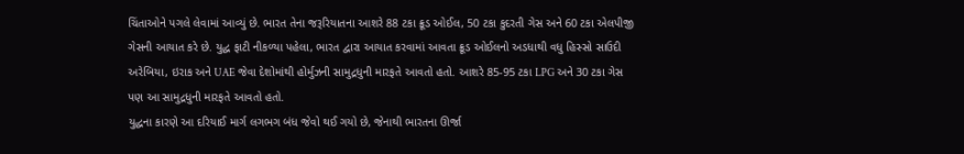ચિંતાઓને પગલે લેવામાં આવ્યું છે. ભારત તેના જરૂરિયાતના આશરે 88 ટકા ક્રૂડ ઓઈલ, 50 ટકા કુદરતી ગેસ અને 60 ટકા એલપીજી ગેસની આયાત કરે છે. યુદ્ધ ફાટી નીકળ્યા પહેલા, ભારત દ્વારા આયાત કરવામાં આવતા ક્રૂડ ઓઈલનો અડધાથી વધુ હિસ્સો સાઉદી અરેબિયા, ઇરાક અને UAE જેવા દેશોમાંથી હોર્મુઝની સામુદ્રધુની મારફતે આવતો હતો. આશરે 85-95 ટકા LPG અને 30 ટકા ગેસ પણ આ સામુદ્રધુની મારફતે આવતો હતો.
યુદ્ધના કારણે આ દરિયાઈ માર્ગ લગભગ બંધ જેવો થઈ ગયો છે, જેનાથી ભારતના ઊર્જા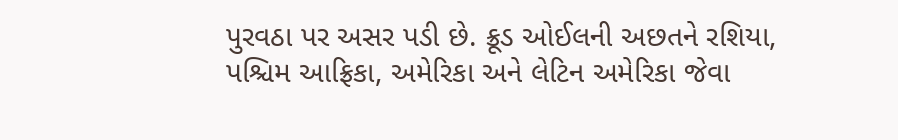પુરવઠા પર અસર પડી છે. ક્રૂડ ઓઈલની અછતને રશિયા, પશ્ચિમ આફ્રિકા, અમેરિકા અને લેટિન અમેરિકા જેવા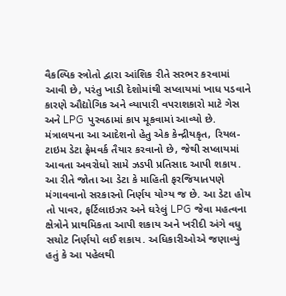વૈકલ્પિક સ્ત્રોતો દ્વારા આંશિક રીતે સરભર કરવામાં આવી છે, પરંતુ ખાડી દેશોમાંથી સપ્લાયમાં ખાધ પડવાને કારણે ઔદ્યોગિક અને વ્યાપારી વપરાશકારો માટે ગેસ અને LPG પુરવઠામાં કાપ મૂકવામાં આવ્યો છે. મંત્રાલયના આ આદેશનો હેતુ એક કેન્દ્રીયકૃત, રિયલ-ટાઇમ ડેટા ફ્રેમવર્ક તૈયાર કરવાનો છે, જેથી સપ્લાયમાં આવતા અવરોધો સામે ઝડપી પ્રતિસાદ આપી શકાય.
આ રીતે જોતા આ ડેટા કે માહિતી ફરજિયાતપણે મંગાવવાનો સરકારનો નિર્ણય યોગ્ય જ છે. આ ડેટા હોય તો પાવર, ફર્ટિલાઇઝર અને ઘરેલું LPG જેવા મહત્વના ક્ષેત્રોને પ્રાથમિકતા આપી શકાય અને ખરીદી અંગે વધુ સચોટ નિર્ણયો લઈ શકાય. અધિકારીઓએ જણાવ્યું હતું કે આ પહેલથી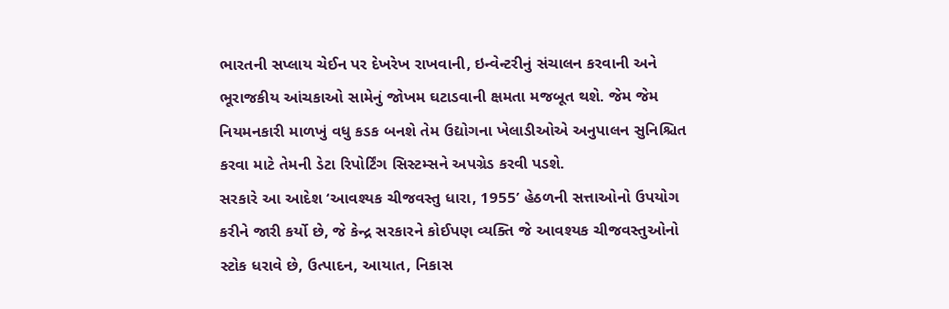ભારતની સપ્લાય ચેઈન પર દેખરેખ રાખવાની, ઇન્વેન્ટરીનું સંચાલન કરવાની અને ભૂરાજકીય આંચકાઓ સામેનું જોખમ ઘટાડવાની ક્ષમતા મજબૂત થશે. જેમ જેમ નિયમનકારી માળખું વધુ કડક બનશે તેમ ઉદ્યોગના ખેલાડીઓએ અનુપાલન સુનિશ્ચિત કરવા માટે તેમની ડેટા રિપોર્ટિંગ સિસ્ટમ્સને અપગ્રેડ કરવી પડશે.
સરકારે આ આદેશ ‘આવશ્યક ચીજવસ્તુ ધારા, 1955’ હેઠળની સત્તાઓનો ઉપયોગ કરીને જારી કર્યો છે, જે કેન્દ્ર સરકારને કોઈપણ વ્યક્તિ જે આવશ્યક ચીજવસ્તુઓનો સ્ટોક ધરાવે છે, ઉત્પાદન, આયાત, નિકાસ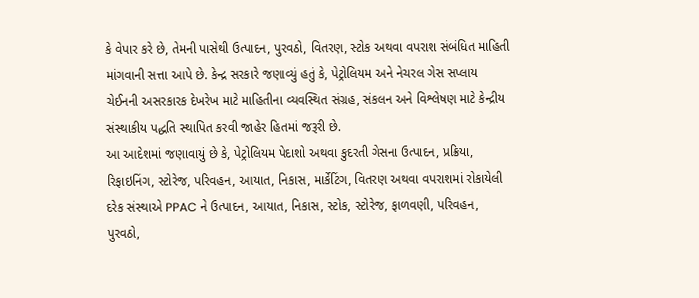કે વેપાર કરે છે, તેમની પાસેથી ઉત્પાદન, પુરવઠો, વિતરણ, સ્ટોક અથવા વપરાશ સંબંધિત માહિતી માંગવાની સત્તા આપે છે. કેન્દ્ર સરકારે જણાવ્યું હતું કે, પેટ્રોલિયમ અને નેચરલ ગેસ સપ્લાય ચેઈનની અસરકારક દેખરેખ માટે માહિતીના વ્યવસ્થિત સંગ્રહ, સંકલન અને વિશ્લેષણ માટે કેન્દ્રીય સંસ્થાકીય પદ્ધતિ સ્થાપિત કરવી જાહેર હિતમાં જરૂરી છે.
આ આદેશમાં જણાવાયું છે કે, પેટ્રોલિયમ પેદાશો અથવા કુદરતી ગેસના ઉત્પાદન, પ્રક્રિયા, રિફાઇનિંગ, સ્ટોરેજ, પરિવહન, આયાત, નિકાસ, માર્કેટિંગ, વિતરણ અથવા વપરાશમાં રોકાયેલી દરેક સંસ્થાએ PPAC ને ઉત્પાદન, આયાત, નિકાસ, સ્ટોક, સ્ટોરેજ, ફાળવણી, પરિવહન, પુરવઠો,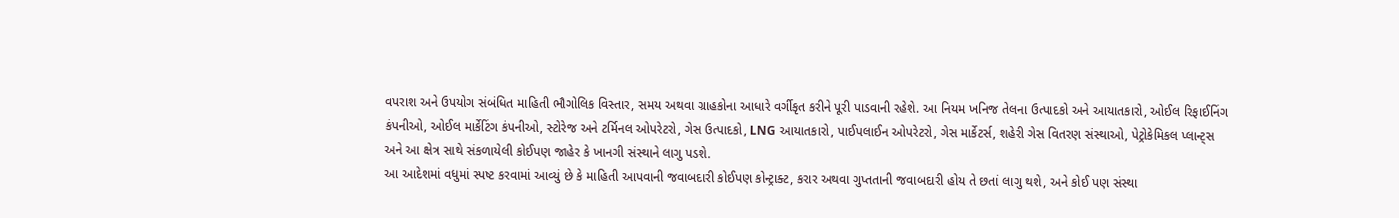વપરાશ અને ઉપયોગ સંબંધિત માહિતી ભૌગોલિક વિસ્તાર, સમય અથવા ગ્રાહકોના આધારે વર્ગીકૃત કરીને પૂરી પાડવાની રહેશે. આ નિયમ ખનિજ તેલના ઉત્પાદકો અને આયાતકારો, ઓઈલ રિફાઈનિંગ કંપનીઓ, ઓઈલ માર્કેટિંગ કંપનીઓ, સ્ટોરેજ અને ટર્મિનલ ઓપરેટરો, ગેસ ઉત્પાદકો, LNG આયાતકારો, પાઈપલાઈન ઓપરેટરો, ગેસ માર્કેટર્સ, શહેરી ગેસ વિતરણ સંસ્થાઓ, પેટ્રોકેમિકલ પ્લાન્ટ્સ અને આ ક્ષેત્ર સાથે સંકળાયેલી કોઈપણ જાહેર કે ખાનગી સંસ્થાને લાગુ પડશે.
આ આદેશમાં વધુમાં સ્પષ્ટ કરવામાં આવ્યું છે કે માહિતી આપવાની જવાબદારી કોઈપણ કોન્ટ્રાક્ટ, કરાર અથવા ગુપ્તતાની જવાબદારી હોય તે છતાં લાગુ થશે, અને કોઈ પણ સંસ્થા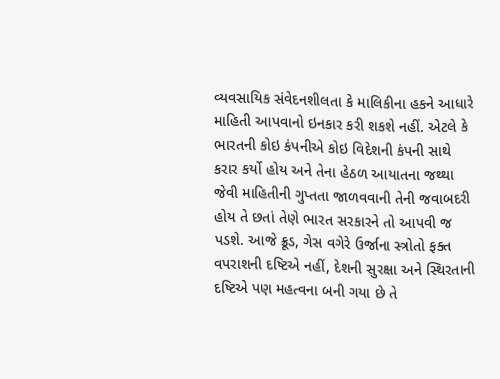વ્યવસાયિક સંવેદનશીલતા કે માલિકીના હકને આધારે માહિતી આપવાનો ઇનકાર કરી શકશે નહીં. એટલે કે ભારતની કોઇ કંપનીએ કોઇ વિદેશની કંપની સાથે કરાર કર્યો હોય અને તેના હેઠળ આયાતના જથ્થા જેવી માહિતીની ગુપ્તતા જાળવવાની તેની જવાબદરી હોય તે છતાં તેણે ભારત સરકારને તો આપવી જ પડશે. આજે ક્રૂડ, ગેસ વગેરે ઉર્જાના સ્ત્રોતો ફક્ત વપરાશની દષ્ટિએ નહીં, દેશની સુરક્ષા અને સ્થિરતાની દષ્ટિએ પણ મહત્વના બની ગયા છે તે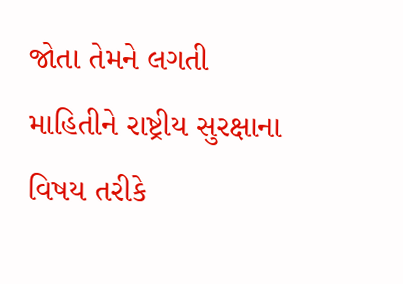જોતા તેમને લગતી માહિતીને રાષ્ટ્રીય સુરક્ષાના વિષય તરીકે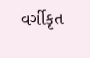વર્ગીકૃત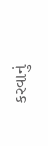કરવાનું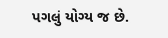પગલું યોગ્ય જ છે.